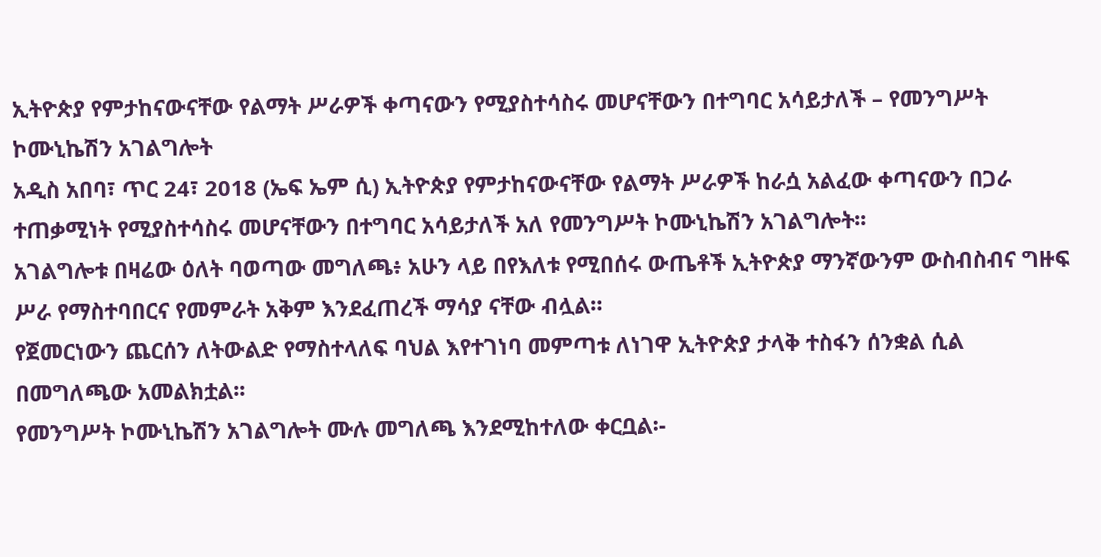ኢትዮጵያ የምታከናውናቸው የልማት ሥራዎች ቀጣናውን የሚያስተሳስሩ መሆናቸውን በተግባር አሳይታለች – የመንግሥት ኮሙኒኬሽን አገልግሎት
አዲስ አበባ፣ ጥር 24፣ 2018 (ኤፍ ኤም ሲ) ኢትዮጵያ የምታከናውናቸው የልማት ሥራዎች ከራሷ አልፈው ቀጣናውን በጋራ ተጠቃሚነት የሚያስተሳስሩ መሆናቸውን በተግባር አሳይታለች አለ የመንግሥት ኮሙኒኬሽን አገልግሎት፡፡
አገልግሎቱ በዛሬው ዕለት ባወጣው መግለጫ፥ አሁን ላይ በየእለቱ የሚበሰሩ ውጤቶች ኢትዮጵያ ማንኛውንም ውስብስብና ግዙፍ ሥራ የማስተባበርና የመምራት አቅም እንደፈጠረች ማሳያ ናቸው ብሏል።
የጀመርነውን ጨርሰን ለትውልድ የማስተላለፍ ባህል እየተገነባ መምጣቱ ለነገዋ ኢትዮጵያ ታላቅ ተስፋን ሰንቋል ሲል በመግለጫው አመልክቷል፡፡
የመንግሥት ኮሙኒኬሽን አገልግሎት ሙሉ መግለጫ እንደሚከተለው ቀርቧል፡-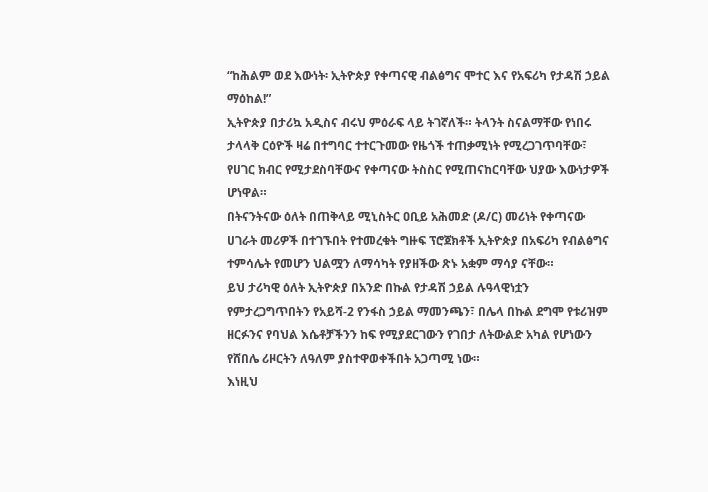“ከሕልም ወደ እውነት፡ ኢትዮጵያ የቀጣናዊ ብልፅግና ሞተር እና የአፍሪካ የታዳሽ ኃይል ማዕከል!”
ኢትዮጵያ በታሪኳ አዲስና ብሩህ ምዕራፍ ላይ ትገኛለች። ትላንት ስናልማቸው የነበሩ ታላላቅ ርዕዮች ዛሬ በተግባር ተተርጉመው የዜጎች ተጠቃሚነት የሚረጋገጥባቸው፣ የሀገር ክብር የሚታደስባቸውና የቀጣናው ትስስር የሚጠናከርባቸው ህያው እውነታዎች ሆነዋል።
በትናንትናው ዕለት በጠቅላይ ሚኒስትር ዐቢይ አሕመድ (ዶ/ር) መሪነት የቀጣናው ሀገራት መሪዎች በተገኙበት የተመረቁት ግዙፍ ፕሮጀክቶች ኢትዮጵያ በአፍሪካ የብልፅግና ተምሳሌት የመሆን ህልሟን ለማሳካት የያዘችው ጽኑ አቋም ማሳያ ናቸው።
ይህ ታሪካዊ ዕለት ኢትዮጵያ በአንድ በኩል የታዳሽ ኃይል ሉዓላዊነቷን የምታረጋግጥበትን የአይሻ-2 የንፋስ ኃይል ማመንጫን፣ በሌላ በኩል ደግሞ የቱሪዝም ዘርፉንና የባህል እሴቶቻችንን ከፍ የሚያደርገውን የገበታ ለትውልድ አካል የሆነውን የሸበሌ ሪዞርትን ለዓለም ያስተዋወቀችበት አጋጣሚ ነው።
እነዚህ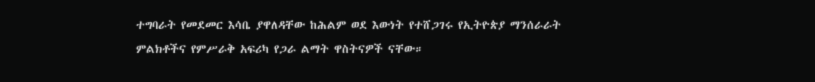ተግባራት የመደመር እሳቤ ያዋለዳቸው ከሕልም ወደ እውነት የተሸጋገሩ የኢትዮጵያ ማንሰራራት ምልክቶችና የምሥራቅ አፍሪካ የጋራ ልማት ዋስትናዎች ናቸው።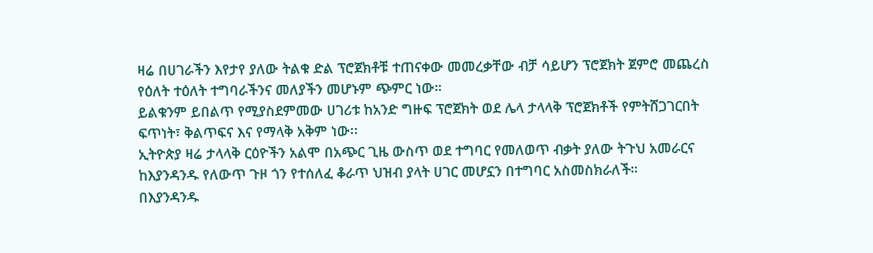ዛሬ በሀገራችን እየታየ ያለው ትልቁ ድል ፕሮጀክቶቹ ተጠናቀው መመረቃቸው ብቻ ሳይሆን ፕሮጀክት ጀምሮ መጨረስ የዕለት ተዕለት ተግባራችንና መለያችን መሆኑም ጭምር ነው።
ይልቁንም ይበልጥ የሚያስደምመው ሀገሪቱ ከአንድ ግዙፍ ፕሮጀክት ወደ ሌላ ታላላቅ ፕሮጀክቶች የምትሸጋገርበት ፍጥነት፣ ቅልጥፍና እና የማላቅ አቅም ነው፡፡
ኢትዮጵያ ዛሬ ታላላቅ ርዕዮችን አልሞ በአጭር ጊዜ ውስጥ ወደ ተግባር የመለወጥ ብቃት ያለው ትጉህ አመራርና ከእያንዳንዱ የለውጥ ጉዞ ጎን የተሰለፈ ቆራጥ ህዝብ ያላት ሀገር መሆኗን በተግባር አስመስክራለች።
በእያንዳንዱ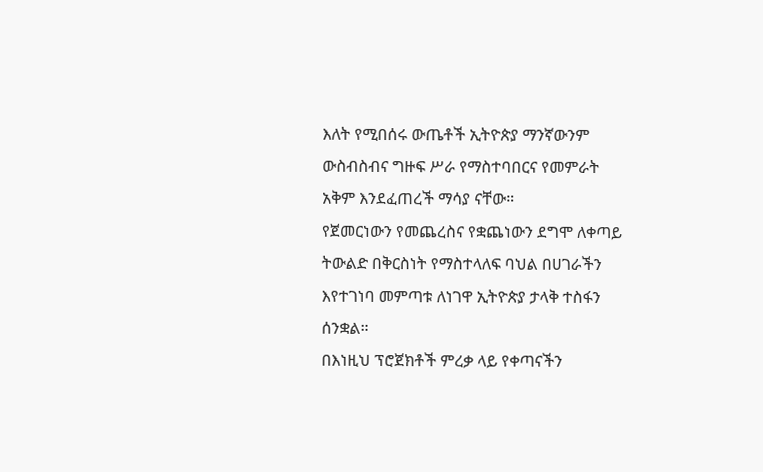እለት የሚበሰሩ ውጤቶች ኢትዮጵያ ማንኛውንም ውስብስብና ግዙፍ ሥራ የማስተባበርና የመምራት አቅም እንደፈጠረች ማሳያ ናቸው።
የጀመርነውን የመጨረስና የቋጨነውን ደግሞ ለቀጣይ ትውልድ በቅርስነት የማስተላለፍ ባህል በሀገራችን እየተገነባ መምጣቱ ለነገዋ ኢትዮጵያ ታላቅ ተስፋን ሰንቋል።
በእነዚህ ፕሮጀክቶች ምረቃ ላይ የቀጣናችን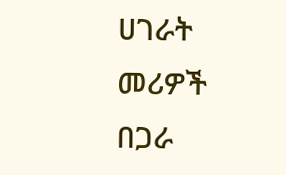ሀገራት መሪዎች በጋራ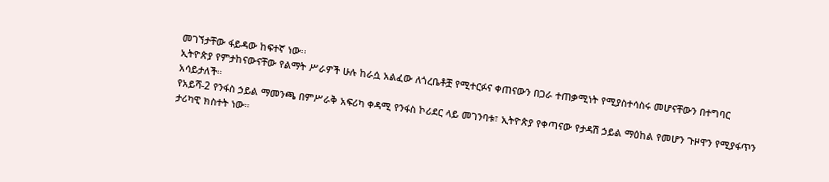መገኘታቸው ፋይዳው ከፍተኛ ነው፡፡
ኢትዮጵያ የምታከናውናቸው የልማት ሥራዎች ሁሉ ከራሷ አልፈው ለጎረቤቶቿ የሚተርፉና ቀጠናውን በጋራ ተጠቃሚነት የሚያስተሳስሩ መሆናቸውን በተግባር አሳይታለች።
የአይሻ-2 የንፋስ ኃይል ማመንጫ በምሥራቅ አፍሪካ ቀዳሚ የንፋስ ኮሪደር ላይ መገንባቱ፣ ኢትዮጵያ የቀጣናው የታዳሽ ኃይል ማዕከል የመሆን ጉዞዋን የሚያፋጥን ታሪካዊ ክስተት ነው።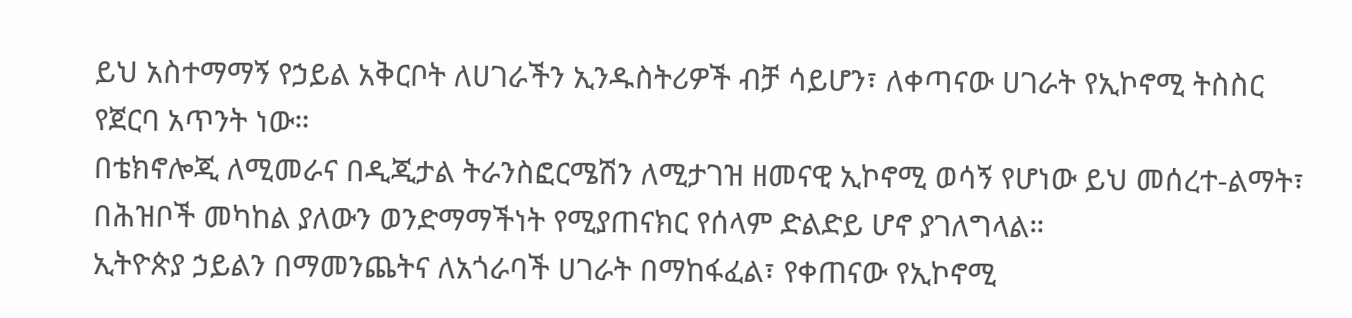ይህ አስተማማኝ የኃይል አቅርቦት ለሀገራችን ኢንዱስትሪዎች ብቻ ሳይሆን፣ ለቀጣናው ሀገራት የኢኮኖሚ ትስስር የጀርባ አጥንት ነው።
በቴክኖሎጂ ለሚመራና በዲጂታል ትራንስፎርሜሽን ለሚታገዝ ዘመናዊ ኢኮኖሚ ወሳኝ የሆነው ይህ መሰረተ-ልማት፣ በሕዝቦች መካከል ያለውን ወንድማማችነት የሚያጠናክር የሰላም ድልድይ ሆኖ ያገለግላል።
ኢትዮጵያ ኃይልን በማመንጨትና ለአጎራባች ሀገራት በማከፋፈል፣ የቀጠናው የኢኮኖሚ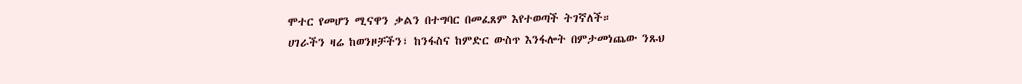ሞተር የመሆን ሚናዋን ቃልን በተግባር በመፈጸም እየተወጣች ትገኛለች።
ሀገራችን ዛሬ ከወንዞቻችን፣ ከንፋስና ከምድር ውስጥ እንፋሎት በምታመነጨው ንጹህ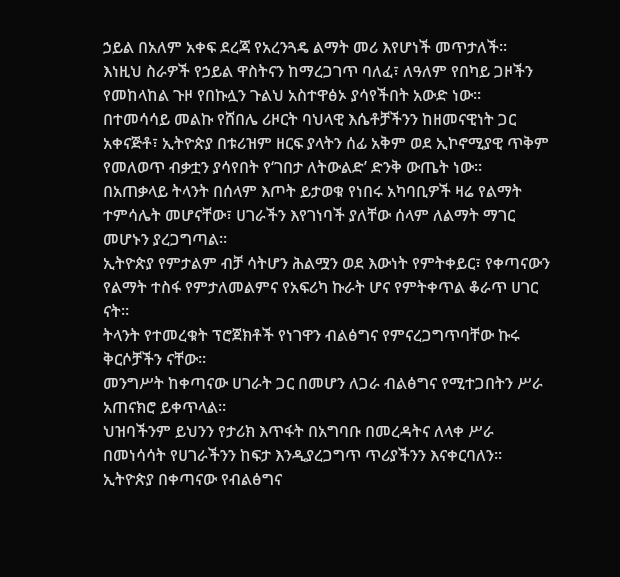ኃይል በአለም አቀፍ ደረጃ የአረንጓዴ ልማት መሪ እየሆነች መጥታለች።
እነዚህ ስራዎች የኃይል ዋስትናን ከማረጋገጥ ባለፈ፣ ለዓለም የበካይ ጋዞችን የመከላከል ጉዞ የበኩሏን ጉልህ አስተዋፅኦ ያሳየችበት አውድ ነው።
በተመሳሳይ መልኩ የሸበሌ ሪዞርት ባህላዊ እሴቶቻችንን ከዘመናዊነት ጋር አቀናጅቶ፣ ኢትዮጵያ በቱሪዝም ዘርፍ ያላትን ሰፊ አቅም ወደ ኢኮኖሚያዊ ጥቅም የመለወጥ ብቃቷን ያሳየበት የ‘ገበታ ለትውልድ’ ድንቅ ውጤት ነው።
በአጠቃላይ ትላንት በሰላም እጦት ይታወቁ የነበሩ አካባቢዎች ዛሬ የልማት ተምሳሌት መሆናቸው፣ ሀገራችን እየገነባች ያለቸው ሰላም ለልማት ማገር መሆኑን ያረጋግጣል።
ኢትዮጵያ የምታልም ብቻ ሳትሆን ሕልሟን ወደ እውነት የምትቀይር፣ የቀጣናውን የልማት ተስፋ የምታለመልምና የአፍሪካ ኩራት ሆና የምትቀጥል ቆራጥ ሀገር ናት።
ትላንት የተመረቁት ፕሮጀክቶች የነገዋን ብልፅግና የምናረጋግጥባቸው ኩሩ ቅርሶቻችን ናቸው።
መንግሥት ከቀጣናው ሀገራት ጋር በመሆን ለጋራ ብልፅግና የሚተጋበትን ሥራ አጠናክሮ ይቀጥላል።
ህዝባችንም ይህንን የታሪክ እጥፋት በአግባቡ በመረዳትና ለላቀ ሥራ በመነሳሳት የሀገራችንን ከፍታ እንዲያረጋግጥ ጥሪያችንን እናቀርባለን።
ኢትዮጵያ በቀጣናው የብልፅግና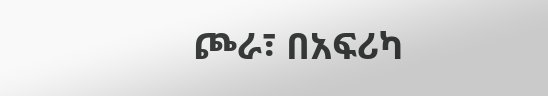ጮራ፣ በአፍሪካ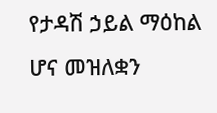የታዳሽ ኃይል ማዕከል ሆና መዝለቋን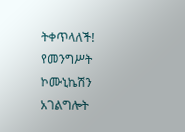ትቀጥላለች!
የመንግሥት ኮሙኒኬሽን አገልግሎት